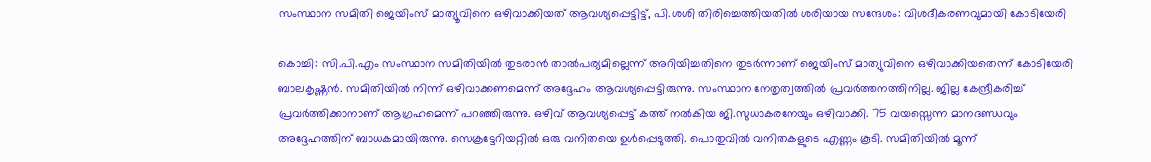സംസ്ഥാന സമിതി ജെയിംസ് മാത്യൂവിനെ ഒഴിവാക്കിയത് ആവശ്യപ്പെട്ടിട്ട്, പി.ശശി തിരിച്ചെത്തിയതില്‍ ശരിയായ സന്ദേശം: വിശദീകരണവുമായി കോടിയേരി

കൊച്ചി: സി.പി.എം സംസ്ഥാന സമിതിയില്‍ തുടരാന്‍ താല്‍പര്യമില്ലെന്ന് അറിയിച്ചതിനെ തുടര്‍ന്നാണ് ജെയിംസ് മാത്യുവിനെ ഒഴിവാക്കിയതെന്ന് കോടിയേരി ബാലകൃഷ്ണന്‍. സമിതിയില്‍ നിന്ന് ഒഴിവാക്കണമെന്ന് അദ്ദേഹം ആവശ്യപ്പെട്ടിരുന്നു. സംസ്ഥാന നേതൃത്വത്തില്‍ പ്രവര്‍ത്തനത്തിനില്ല. ജില്ല കേന്ദ്രീകരിച്ച് പ്രവര്‍ത്തിക്കാനാണ് ആഗ്രഹമെന്ന് പറഞ്ഞിരുന്നു. ഒഴിവ് ആവശ്യപ്പെട്ട് കത്ത് നല്‍കിയ ജി.സുധാകരനേയും ഒഴിവാക്കി. 75 വയസ്സെന്ന മാനദണ്ഡവും അദ്ദേഹത്തിന് ബാധകമായിരുന്നു. സെക്രട്ടേറിയറ്റില്‍ ഒരു വനിതയെ ഉള്‍പ്പെടുത്തി. പൊതുവില്‍ വനിതകളുടെ എണ്ണം കൂടി. സമിതിയില്‍ മൂന്ന്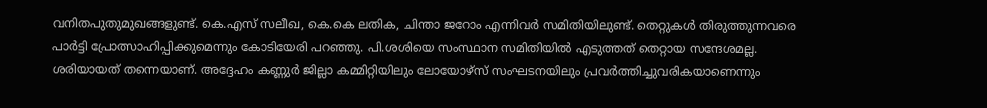വനിതപുതുമുഖങ്ങളുണ്ട്. കെ.എസ് സലീഖ, കെ.കെ ലതിക, ചിന്താ ജറോം എന്നിവര്‍ സമിതിയിലുണ്ട്. തെറ്റുകള്‍ തിരുത്തുന്നവരെ പാര്‍ട്ടി പ്രോത്സാഹിപ്പിക്കുമെന്നും കോടിയേരി പറഞ്ഞു. പി.ശശിയെ സംസ്ഥാന സമിതിയില്‍ എടുത്തത് തെറ്റായ സന്ദേശമല്ല. ശരിയായത് തന്നെയാണ്. അദ്ദേഹം കണ്ണുര്‍ ജില്ലാ കമ്മിറ്റിയിലും ലോയോഴ്‌സ് സംഘടനയിലും പ്രവര്‍ത്തിച്ചുവരികയാണെന്നും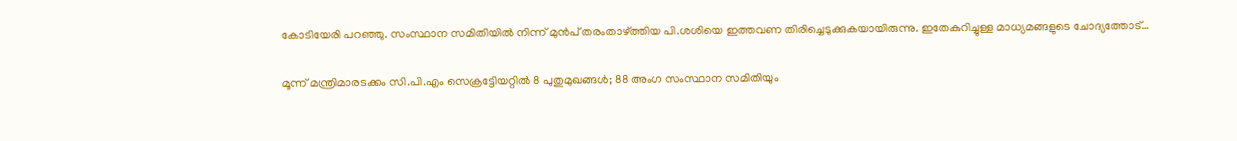കോടിയേരി പറഞ്ഞു. സംസ്ഥാന സമിതിയില്‍ നിന്ന് മുന്‍പ് തരംതാഴ്ത്തിയ പി.ശശിയെ ഇത്തവണ തിരിച്ചെടുക്കുകയായിരുന്നു. ഇതേകുറിച്ചുള്ള മാധ്യമങ്ങളുടെ ചോദ്യത്തോട്…

മൂന്ന് മന്ത്രിമാരടക്കം സി.പി.എം സെക്രട്ടേിയറ്റില്‍ 8 പുതുമുഖങ്ങള്‍; 88 അംഗ സംസ്ഥാന സമിതിയും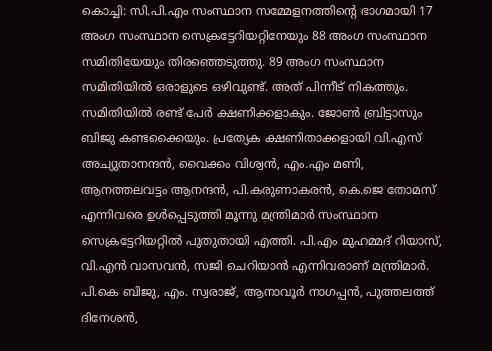കൊച്ചി: സി.പി.എം സംസ്ഥാന സമ്മേളനത്തിന്റെ ഭാഗമായി 17 അംഗ സംസ്ഥാന സെക്രട്ടേറിയറ്റിനേയും 88 അംഗ സംസ്ഥാന സമിതിയേയും തിരഞ്ഞെടുത്തു. 89 അംഗ സംസ്ഥാന സമിതിയില്‍ ഒരാളുടെ ഒഴിവുണ്ട്. അത് പിന്നീട് നികത്തും. സമിതിയില്‍ രണ്ട് പേര്‍ ക്ഷണിക്കളാകും. ജോണ്‍ ബ്രിട്ടാസും ബിജു കണ്ടക്കൈയും. പ്രത്യേക ക്ഷണിതാക്കളായി വി.എസ് അച്യുതാനന്ദന്‍, വൈക്കം വിശ്വന്‍, എം.എം മണി, ആനത്തലവട്ടം ആനന്ദന്‍, പി.കരുണാകരന്‍, കെ.ജെ തോമസ് എന്നിവരെ ഉള്‍പ്പെടുത്തി മൂന്നു മന്ത്രിമാര്‍ സംസ്ഥാന സെക്രട്ടേറിയറ്റില്‍ പുതുതായി എത്തി. പി.എം മുഹമ്മദ് റിയാസ്, വി.എന്‍ വാസവന്‍, സജി ചെറിയാന്‍ എന്നിവരാണ് മന്ത്രിമാര്‍. പി.കെ ബിജു, എം. സ്വരാജ്, ആനാവൂര്‍ നാഗപ്പന്‍, പുത്തലത്ത് ദിനേശന്‍,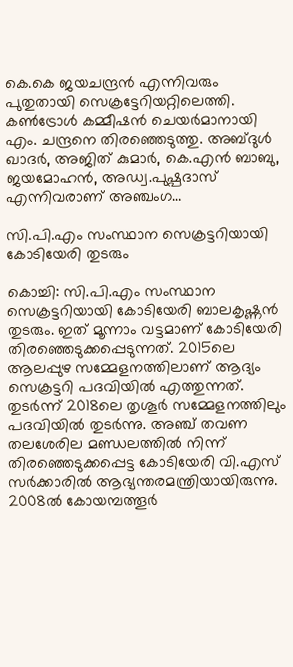കെ.കെ ജയചന്ദ്രന്‍ എന്നിവരും പുതുതായി സെക്രട്ടേറിയറ്റിലെത്തി. കണ്‍ട്രോള്‍ കമ്മീഷന്‍ ചെയര്‍മാനായി എം. ചന്ദ്രനെ തിരഞ്ഞെടുത്തു. അബ്ദുള്‍ ഖാദര്‍, അജിത് കുമാര്‍, കെ.എന്‍ ബാബു, ജയമോഹന്‍, അഡ്വ.പുഷ്പദാസ് എന്നിവരാണ് അഞ്ചംഗ…

സി.പി.എം സംസ്ഥാന സെക്രട്ടറിയായി കോടിയേരി തുടരും

കൊച്ചി: സി.പി.എം സംസ്ഥാന സെക്രട്ടറിയായി കോടിയേരി ബാലകൃഷ്ണന്‍ തുടരും. ഇത് മൂന്നാം വട്ടമാണ് കോടിയേരി തിരഞ്ഞെടുക്കപ്പെടുന്നത്. 2015ലെ ആലപ്പുഴ സമ്മേളനത്തിലാണ് ആദ്യം സെക്രട്ടറി പദവിയില്‍ എത്തുന്നത്. തുടര്‍ന്ന് 2018ലെ തൃശൂര്‍ സമ്മേളനത്തിലും പദവിയില്‍ തുടര്‍ന്നു. അഞ്ച് തവണ തലശേരില മണ്ഡലത്തില്‍ നിന്ന് തിരഞ്ഞെടുക്കപ്പെട്ട കോടിയേരി വി.എസ് സര്‍ക്കാരില്‍ ആഭ്യന്തരമന്ത്രിയായിരുന്നു. 2008ല്‍ കോയമ്പത്തൂര്‍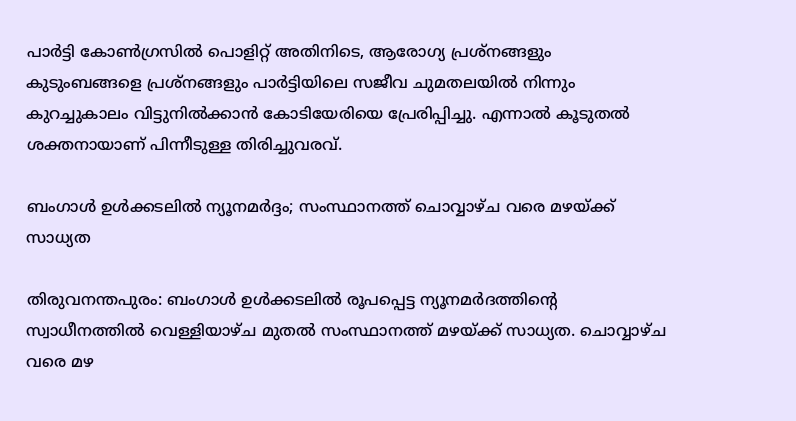പാര്‍ട്ടി കോണ്‍ഗ്രസില്‍ പൊളിറ്റ് അതിനിടെ, ആരോഗ്യ പ്രശ്‌നങ്ങളും കുടുംബങ്ങളെ പ്രശ്‌നങ്ങളും പാര്‍ട്ടിയിലെ സജീവ ചുമതലയില്‍ നിന്നും കുറച്ചുകാലം വിട്ടുനില്‍ക്കാന്‍ കോടിയേരിയെ പ്രേരിപ്പിച്ചു. എന്നാല്‍ കൂടുതല്‍ ശക്തനായാണ് പിന്നീടുള്ള തിരിച്ചുവരവ്.

ബംഗാള്‍ ഉള്‍ക്കടലില്‍ ന്യൂനമര്‍ദ്ദം; സംസ്ഥാനത്ത് ചൊവ്വാഴ്ച വരെ മഴയ്ക്ക് സാധ്യത

തിരുവനന്തപുരം: ബംഗാള്‍ ഉള്‍ക്കടലില്‍ രൂപപ്പെട്ട ന്യൂനമര്‍ദത്തിന്റെ സ്വാധീനത്തില്‍ വെള്ളിയാഴ്ച മുതല്‍ സംസ്ഥാനത്ത് മഴയ്ക്ക് സാധ്യത. ചൊവ്വാഴ്ച വരെ മഴ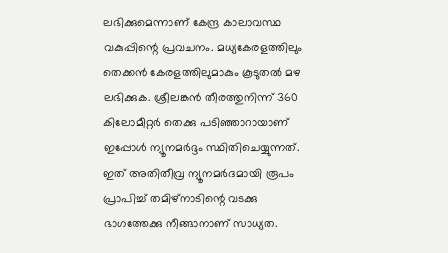ലഭിക്കുമെന്നാണ് കേന്ദ്ര കാലാവസ്ഥ വകുപ്പിന്റെ പ്രവചനം. മധ്യകേരളത്തിലും തെക്കന്‍ കേരളത്തിലുമാകും കൂടുതല്‍ മഴ ലഭിക്കുക. ശ്രീലങ്കന്‍ തീരത്തുനിന്ന് 360 കിലോമീറ്റര്‍ തെക്കു പടിഞ്ഞാറായാണ് ഇപ്പോള്‍ ന്യൂനമര്‍ദ്ദം സ്ഥിതിചെയ്യുന്നത്. ഇത് അതിതീവ്ര ന്യൂനമര്‍ദമായി രൂപം പ്രാപിച്ച് തമിഴ്‌നാടിന്റെ വടക്കു ഭാഗത്തേക്കു നീങ്ങാനാണ് സാധ്യത.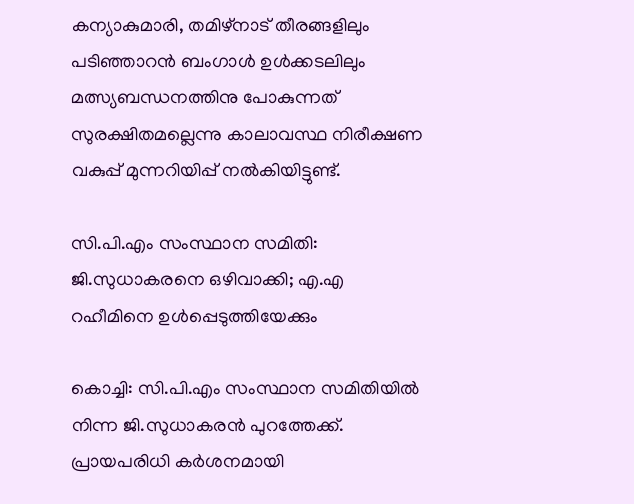കന്യാകുമാരി, തമിഴ്‌നാട് തീരങ്ങളിലും പടിഞ്ഞാറന്‍ ബംഗാള്‍ ഉള്‍ക്കടലിലും മത്സ്യബന്ധനത്തിനു പോകുന്നത് സുരക്ഷിതമല്ലെന്നു കാലാവസ്ഥ നിരീക്ഷണ വകുപ്പ് മുന്നറിയിപ്പ് നല്‍കിയിട്ടുണ്ട്.

സി.പി.എം സംസ്ഥാന സമിതി: ജി.സുധാകരനെ ഒഴിവാക്കി; എ.എ റഹീമിനെ ഉള്‍പ്പെടുത്തിയേക്കും

കൊച്ചി: സി.പി.എം സംസ്ഥാന സമിതിയില്‍ നിന്ന ജി.സുധാകരന്‍ പുറത്തേക്ക്. പ്രായപരിധി കര്‍ശനമായി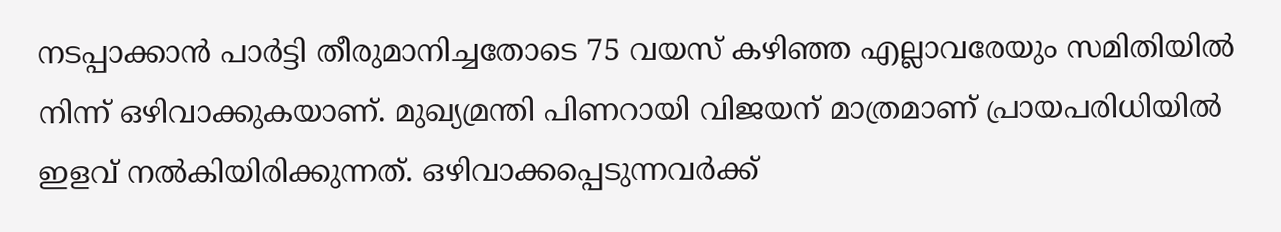നടപ്പാക്കാന്‍ പാര്‍ട്ടി തീരുമാനിച്ചതോടെ 75 വയസ് കഴിഞ്ഞ എല്ലാവരേയും സമിതിയില്‍ നിന്ന് ഒഴിവാക്കുകയാണ്. മുഖ്യമ്രന്തി പിണറായി വിജയന് മാത്രമാണ് പ്രായപരിധിയില്‍ ഇളവ് നല്‍കിയിരിക്കുന്നത്. ഒഴിവാക്കപ്പെടുന്നവര്‍ക്ക്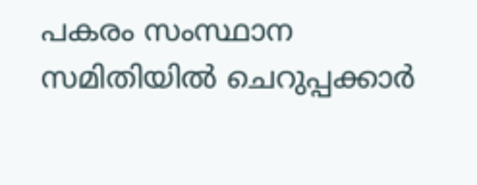പകരം സംസ്ഥാന സമിതിയില്‍ ചെറുപ്പക്കാര്‍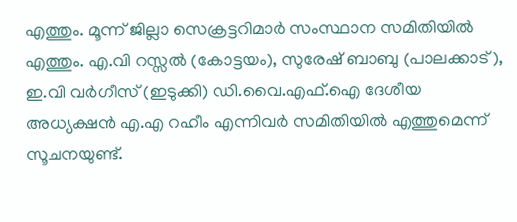എത്തും. മൂന്ന് ജില്ലാ സെക്രട്ടറിമാര്‍ സംസ്ഥാന സമിതിയില്‍ എത്തും. എ.വി റസ്സല്‍ (കോട്ടയം), സുരേഷ് ബാബു (പാലക്കാട് ), ഇ.വി വര്‍ഗീസ് (ഇടുക്കി) ഡി.വൈ.എഫ്.ഐ ദേശീയ അധ്യക്ഷന്‍ എ.എ റഹീം എന്നിവര്‍ സമിതിയില്‍ എത്തുമെന്ന് സൂചനയുണ്ട്.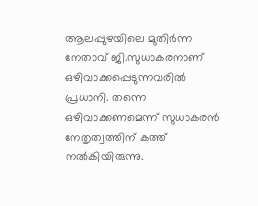ആലപ്പുഴയിലെ മുതിര്‍ന്ന നേതാവ് ജി.സുധാകരനാണ് ഒഴിവാക്കപ്പെടുന്നവരില്‍ പ്രധാനി. തന്നെ ഒഴിവാക്കണമെന്ന് സുധാകരന്‍ നേതൃത്വത്തിന് കത്ത് നല്‍കിയിരുന്നു.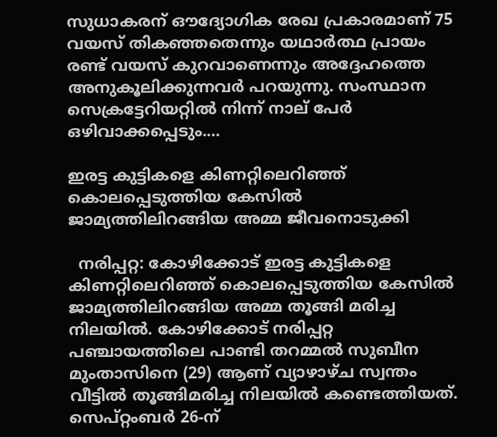സുധാകരന് ഔദ്യോഗിക രേഖ പ്രകാരമാണ് 75 വയസ് തികഞ്ഞതെന്നും യഥാര്‍ത്ഥ പ്രായം രണ്ട് വയസ് കുറവാണെന്നും അദ്ദേഹത്തെ അനുകൂലിക്കുന്നവര്‍ പറയുന്നു. സംസ്ഥാന സെക്രട്ടേറിയറ്റില്‍ നിന്ന് നാല് പേര്‍ ഒഴിവാക്കപ്പെടും.…

ഇരട്ട കുട്ടികളെ കിണറ്റിലെറിഞ്ഞ് കൊലപ്പെടുത്തിയ കേസില്‍ ജാമ്യത്തിലിറങ്ങിയ അമ്മ ജീവനൊടുക്കി

  നരിപ്പറ്റ: കോഴിക്കോട് ഇരട്ട കുട്ടികളെ കിണറ്റിലെറിഞ്ഞ് കൊലപ്പെടുത്തിയ കേസില്‍ ജാമ്യത്തിലിറങ്ങിയ അമ്മ തൂങ്ങി മരിച്ച നിലയില്‍. കോഴിക്കോട് നരിപ്പറ്റ പഞ്ചായത്തിലെ പാണ്ടി തറമ്മല്‍ സുബീന മുംതാസിനെ (29) ആണ് വ്യാഴാഴ്ച സ്വന്തം വീട്ടില്‍ തൂങ്ങിമരിച്ച നിലയില്‍ കണ്ടെത്തിയത്. സെപ്റ്റംബര്‍ 26-ന്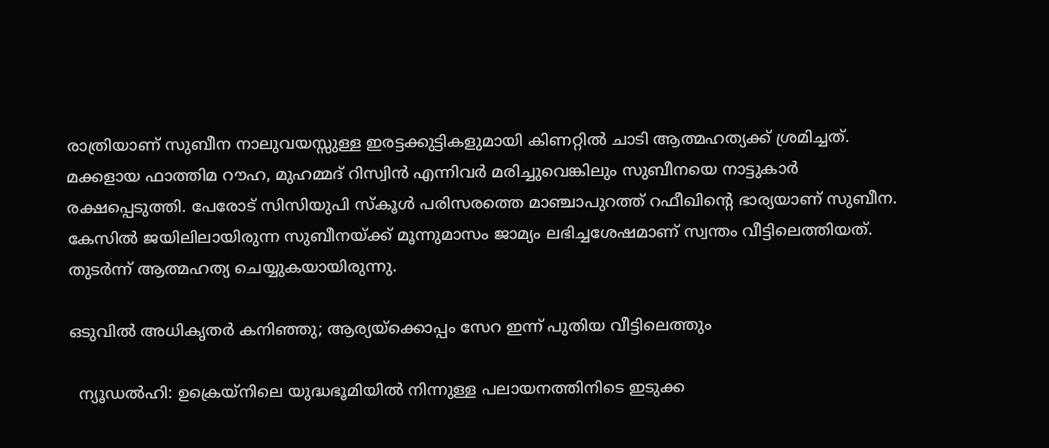രാത്രിയാണ് സുബീന നാലുവയസ്സുള്ള ഇരട്ടക്കുട്ടികളുമായി കിണറ്റില്‍ ചാടി ആത്മഹത്യക്ക് ശ്രമിച്ചത്. മക്കളായ ഫാത്തിമ റൗഹ, മുഹമ്മദ് റിസ്വിന്‍ എന്നിവര്‍ മരിച്ചുവെങ്കിലും സുബീനയെ നാട്ടുകാര്‍ രക്ഷപ്പെടുത്തി. പേരോട് സിസിയുപി സ്‌കൂള്‍ പരിസരത്തെ മാഞ്ചാപുറത്ത് റഫീഖിന്റെ ഭാര്യയാണ് സുബീന. കേസില്‍ ജയിലിലായിരുന്ന സുബീനയ്ക്ക് മൂന്നുമാസം ജാമ്യം ലഭിച്ചശേഷമാണ് സ്വന്തം വീട്ടിലെത്തിയത്. തുടര്‍ന്ന് ആത്മഹത്യ ചെയ്യുകയായിരുന്നു.

ഒടുവില്‍ അധികൃതര്‍ കനിഞ്ഞു; ആര്യയ്‌ക്കൊപ്പം സേറ ഇന്ന് പുതിയ വീട്ടിലെത്തും

  ന്യൂഡല്‍ഹി: ഉക്രെയ്നിലെ യുദ്ധഭൂമിയില്‍ നിന്നുള്ള പലായനത്തിനിടെ ഇടുക്ക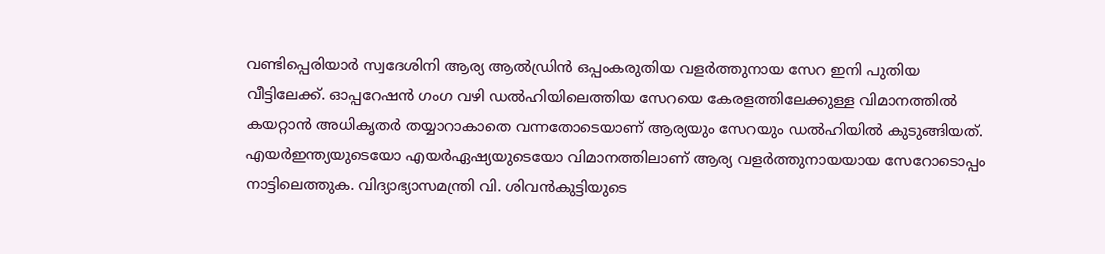വണ്ടിപ്പെരിയാര്‍ സ്വദേശിനി ആര്യ ആല്‍ഡ്രിന്‍ ഒപ്പംകരുതിയ വളര്‍ത്തുനായ സേറ ഇനി പുതിയ വീട്ടിലേക്ക്. ഓപ്പറേഷന്‍ ഗംഗ വഴി ഡല്‍ഹിയിലെത്തിയ സേറയെ കേരളത്തിലേക്കുള്ള വിമാനത്തില്‍ കയറ്റാന്‍ അധികൃതര്‍ തയ്യാറാകാതെ വന്നതോടെയാണ് ആര്യയും സേറയും ഡല്‍ഹിയില്‍ കുടുങ്ങിയത്. എയര്‍ഇന്ത്യയുടെയോ എയര്‍ഏഷ്യയുടെയോ വിമാനത്തിലാണ് ആര്യ വളര്‍ത്തുനായയായ സേറോടൊപ്പം നാട്ടിലെത്തുക. വിദ്യാഭ്യാസമന്ത്രി വി. ശിവന്‍കുട്ടിയുടെ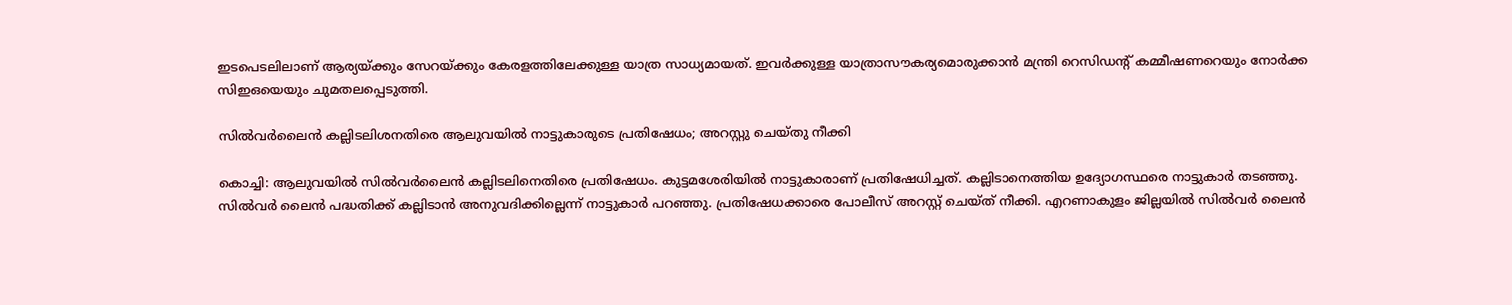ഇടപെടലിലാണ് ആര്യയ്ക്കും സേറയ്ക്കും കേരളത്തിലേക്കുള്ള യാത്ര സാധ്യമായത്. ഇവര്‍ക്കുള്ള യാത്രാസൗകര്യമൊരുക്കാന്‍ മന്ത്രി റെസിഡന്റ് കമ്മീഷണറെയും നോര്‍ക്ക സിഇഒയെയും ചുമതലപ്പെടുത്തി.

സില്‍വര്‍ലൈന്‍ കല്ലിടലിശനതിരെ ആലുവയില്‍ നാട്ടുകാരുടെ പ്രതിഷേധം; അറസ്റ്റു ചെയ്തു നീക്കി

കൊച്ചി: ആലുവയില്‍ സില്‍വര്‍ലൈന്‍ കല്ലിടലിനെതിരെ പ്രതിഷേധം. കുട്ടമശേരിയില്‍ നാട്ടുകാരാണ് പ്രതിഷേധിച്ചത്. കല്ലിടാനെത്തിയ ഉദ്യോഗസ്ഥരെ നാട്ടുകാര്‍ തടഞ്ഞു. സില്‍വര്‍ ലൈന്‍ പദ്ധതിക്ക് കല്ലിടാന്‍ അനുവദിക്കില്ലെന്ന് നാട്ടുകാര്‍ പറഞ്ഞു. പ്രതിഷേധക്കാരെ പോലീസ് അറസ്റ്റ് ചെയ്ത് നീക്കി. എറണാകുളം ജില്ലയില്‍ സില്‍വര്‍ ലൈന്‍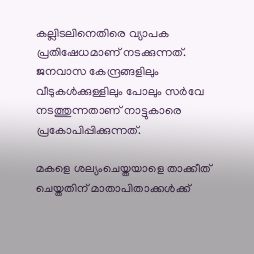കല്ലിടലിനെതിരെ വ്യാപക പ്രതിഷേധമാണ് നടക്കുന്നത്. ജനവാസ കേന്ദ്രങ്ങളിലും വീടുകള്‍ക്കുള്ളിലും പോലും സര്‍വേ നടത്തുന്നതാണ് നാട്ടുകാരെ പ്രകോപിപ്പിക്കുന്നത്.

മകളെ ശല്യംചെയ്തയാളെ താക്കീത് ചെയ്തതിന് മാതാപിതാക്കള്‍ക്ക്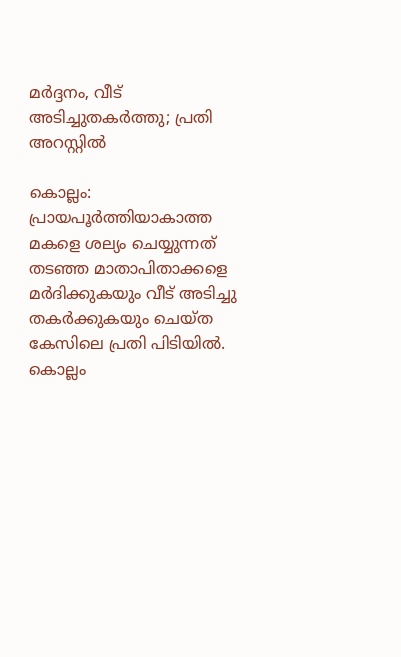മര്‍ദ്ദനം, വീട് അടിച്ചുതകര്‍ത്തു; പ്രതി അറസ്റ്റില്‍

കൊല്ലം: പ്രായപൂര്‍ത്തിയാകാത്ത മകളെ ശല്യം ചെയ്യുന്നത് തടഞ്ഞ മാതാപിതാക്കളെ മര്‍ദിക്കുകയും വീട് അടിച്ചു തകര്‍ക്കുകയും ചെയ്ത കേസിലെ പ്രതി പിടിയില്‍. കൊല്ലം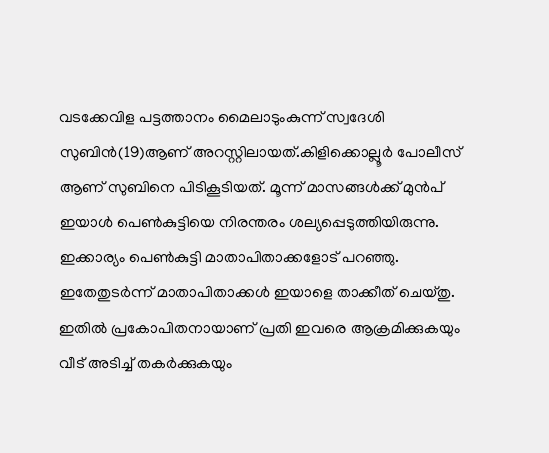വടക്കേവിള പട്ടത്താനം മൈലാടുംകുന്ന് സ്വദേശി സുബിന്‍(19)ആണ് അറസ്റ്റിലായത്.കിളിക്കൊല്ലൂര്‍ പോലീസ് ആണ് സുബിനെ പിടികൂടിയത്. മൂന്ന് മാസങ്ങള്‍ക്ക് മുന്‍പ് ഇയാള്‍ പെണ്‍കുട്ടിയെ നിരന്തരം ശല്യപ്പെടുത്തിയിരുന്നു. ഇക്കാര്യം പെണ്‍കുട്ടി മാതാപിതാക്കളോട് പറഞ്ഞു. ഇതേതുടര്‍ന്ന് മാതാപിതാക്കള്‍ ഇയാളെ താക്കീത് ചെയ്തു. ഇതില്‍ പ്രകോപിതനായാണ് പ്രതി ഇവരെ ആക്രമിക്കുകയും വീട് അടിച്ച് തകര്‍ക്കുകയും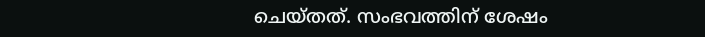ചെയ്തത്. സംഭവത്തിന് ശേഷം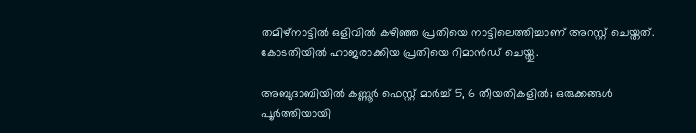തമിഴ്നാട്ടില്‍ ഒളിവില്‍ കഴിഞ്ഞ പ്രതിയെ നാട്ടിലെത്തിച്ചാണ് അറസ്റ്റ് ചെയ്തത്. കോടതിയില്‍ ഹാജരാക്കിയ പ്രതിയെ റിമാന്‍ഡ് ചെയ്തു.

അബുദാബിയില്‍ കണ്ണൂര്‍ ഫെസ്റ്റ് മാര്‍ച്ച് 5, 6 തീയതികളില്‍; ഒരുക്കങ്ങള്‍ പൂര്‍ത്തിയായി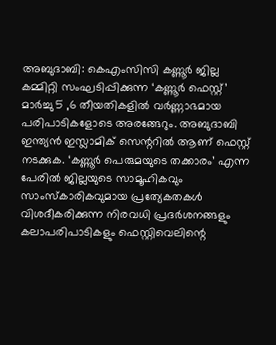അബുദാബി: കെഎംസിസി കണ്ണൂര്‍ ജില്ല കമ്മിറ്റി സംഘടിപ്പിക്കുന്ന ‘കണ്ണൂര്‍ ഫെസ്റ്റ്’ മാര്‍ച്ചു 5 ,6 തീയതികളില്‍ വര്‍ണ്ണാഭമായ പരിപാടികളോടെ അരങ്ങേറും. അബുദാബി ഇന്ത്യന്‍ ഇസ്ലാമിക് സെന്ററില്‍ ആണ് ഫെസ്റ്റ് നടക്കുക. ‘കണ്ണൂര്‍ പെരുമയുടെ തക്കാരം’ എന്ന പേരില്‍ ജില്ലയുടെ സാമൂഹികവും സാംസ്‌കാരികവുമായ പ്രത്യേകതകള്‍ വിശദീകരിക്കുന്ന നിരവധി പ്രദര്‍ശനങ്ങളും കലാപരിപാടികളും ഫെസ്റ്റിവെലിന്റെ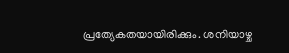പ്രത്യേകതയായിരിക്കും. ശനിയാഴ്ച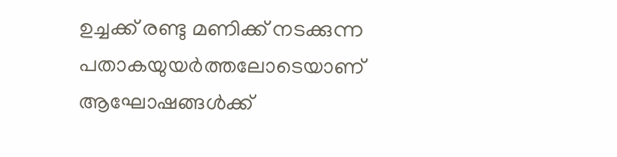ഉച്ചക്ക് രണ്ടു മണിക്ക് നടക്കുന്ന പതാകയുയര്‍ത്തലോടെയാണ് ആഘോഷങ്ങള്‍ക്ക്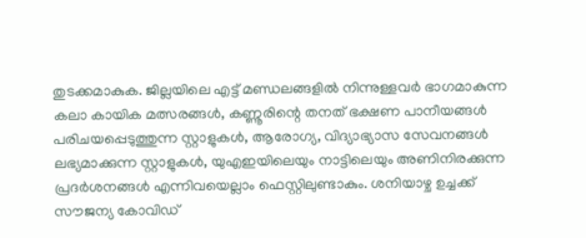തുടക്കമാകുക. ജില്ലയിലെ എട്ട് മണ്ഡലങ്ങളില്‍ നിന്നുള്ളവര്‍ ഭാഗമാകുന്ന കലാ കായിക മത്സരങ്ങള്‍, കണ്ണൂരിന്റെ തനത് ഭക്ഷണ പാനീയങ്ങള്‍ പരിചയപ്പെടുത്തുന്ന സ്റ്റാളുകള്‍, ആരോഗ്യ, വിദ്യാഭ്യാസ സേവനങ്ങള്‍ ലഭ്യമാക്കുന്ന സ്റ്റാളുകള്‍, യുഎഇയിലെയും നാട്ടിലെയും അണിനിരക്കുന്ന പ്രദര്‍ശനങ്ങള്‍ എന്നിവയെല്ലാം ഫെസ്റ്റിലുണ്ടാകും. ശനിയാഴ്ച ഉച്ചക്ക് സൗജന്യ കോവിഡ്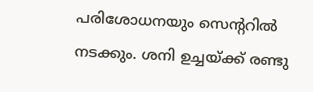പരിശോധനയും സെന്ററില്‍ നടക്കും. ശനി ഉച്ചയ്ക്ക് രണ്ടു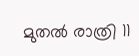മുതല്‍ രാത്രി 11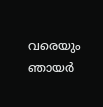വരെയും ഞായര്‍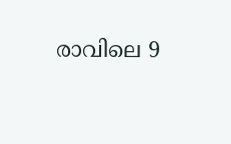രാവിലെ 9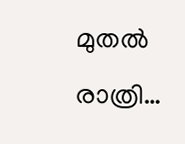മുതല്‍ രാത്രി…